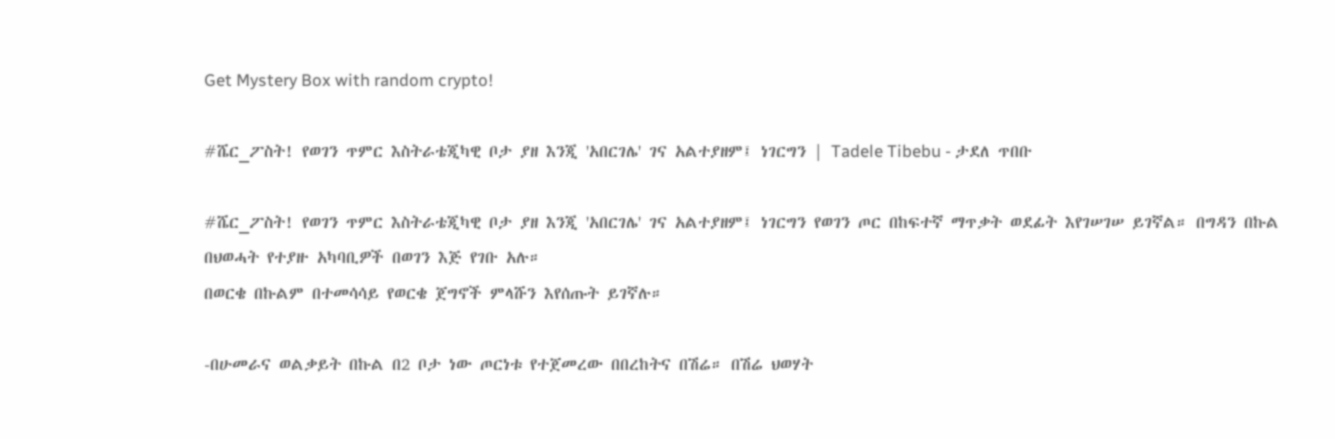Get Mystery Box with random crypto!

#ሼር_ፖስት! የወገን ጥምር እስትራቴጂካዊ ቦታ ያዘ እንጂ 'አበርገሌ' ገና አልተያዘም፤ ነገርግን | Tadele Tibebu - ታደለ ጥበቡ

#ሼር_ፖስት! የወገን ጥምር እስትራቴጂካዊ ቦታ ያዘ እንጂ 'አበርገሌ' ገና አልተያዘም፤ ነገርግን የወገን ጦር በከፍተኛ ማጥቃት ወደፊት እየገሠገሠ ይገኛል። በግዳን በኩል በህወሓት የተያዙ አካባቢዎች በወገን እጅ የገቡ አሉ።
በወርቄ በኩልም በተመሳሳይ የወርቄ ጀግኖች ምላሹን እየሰጡት ይገኛሉ።

-በሁመራና ወልቃይት በኩል በ2 ቦታ ነው ጦርነቱ የተጀመረው በበረከትና በሽሬ። በሽሬ ህወሃት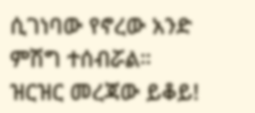ሲገነባው የኖረው አንድ ምሽግ ተሰብሯል። ዝርዝር መረጃው ይቆይ!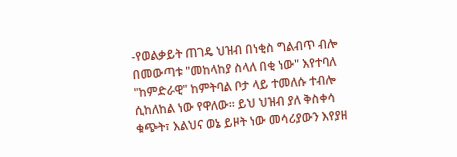-የወልቃይት ጠገዴ ህዝብ በነቂስ ግልብጥ ብሎ በመውጣቱ "መከላከያ ስላለ በቂ ነው" እየተባለ "ከምድራዊ" ከምትባል ቦታ ላይ ተመለሱ ተብሎ ሲከለከል ነው የዋለው። ይህ ህዝብ ያለ ቅስቀሳ ቁጭት፣ እልህና ወኔ ይዞት ነው መሳሪያውን እየያዘ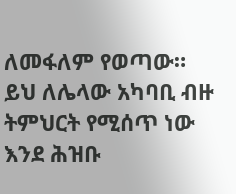ለመፋለም የወጣው። ይህ ለሌላው አካባቢ ብዙ ትምህርት የሚሰጥ ነው እንደ ሕዝቡ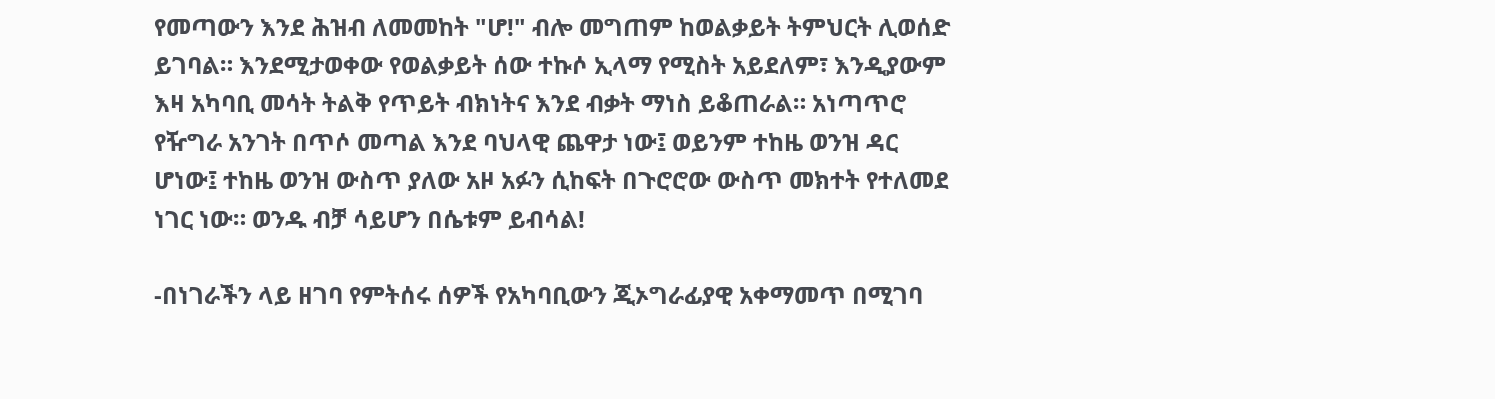የመጣውን እንደ ሕዝብ ለመመከት "ሆ!" ብሎ መግጠም ከወልቃይት ትምህርት ሊወሰድ ይገባል። እንደሚታወቀው የወልቃይት ሰው ተኩሶ ኢላማ የሚስት አይደለም፣ እንዲያውም እዛ አካባቢ መሳት ትልቅ የጥይት ብክነትና እንደ ብቃት ማነስ ይቆጠራል። አነጣጥሮ የዥግራ አንገት በጥሶ መጣል እንደ ባህላዊ ጨዋታ ነው፤ ወይንም ተከዜ ወንዝ ዳር ሆነው፤ ተከዜ ወንዝ ውስጥ ያለው አዞ አፉን ሲከፍት በጉሮሮው ውስጥ መክተት የተለመደ ነገር ነው። ወንዱ ብቻ ሳይሆን በሴቱም ይብሳል!

-በነገራችን ላይ ዘገባ የምትሰሩ ሰዎች የአካባቢውን ጂኦግራፊያዊ አቀማመጥ በሚገባ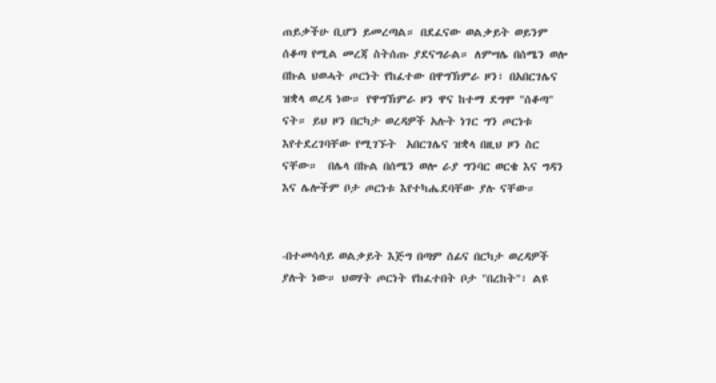ጠይቃችሁ ቢሆን ይመረጣል። በደፈናው ወልቃይት ወይንም ሰቆጣ የሚል መረጃ ስትሰጡ ያደናግራል። ለምሣሌ በሰሜን ወሎ በኩል ህወሓት ጦርነት የከፈተው በዋግኽምራ ዞን፣ በአበርገሌና ዝቋላ ወረዳ ነው። የዋግኽምራ ዞን ዋና ከተማ ደግሞ "ሰቆጣ" ናት። ይህ ዞን በርካታ ወረዳዎች አሉት ነገር ግን ጦርነቱ እየተደረገባቸው የሚገኙት  አበርገሌና ዝቋላ በዚህ ዞን ስር ናቸው።  በሌላ በኩል በሰሜን ወሎ ራያ ግንባር ወርቄ እና ግዳን እና ሌሎችም ቦታ ጦርነቱ እየተካሔደባቸው ያሉ ናቸው።


-በተመሳሳይ ወልቃይት እጅግ በጣም ሰፊና በርካታ ወረዳዎች ያሉት ነው። ህወሃት ጦርነት የከፈተበት ቦታ "በረከት"፣ ልዩ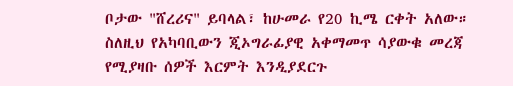ቦታው "ሸረሪና" ይባላል፣ ከሁመራ የ20 ኪሜ ርቀት አለው።
ስለዚህ የአካባቢውን ጂኦግራፊያዊ አቀማመጥ ሳያውቁ መረጃ የሚያዛቡ ሰዎች እርምት እንዲያደርጉ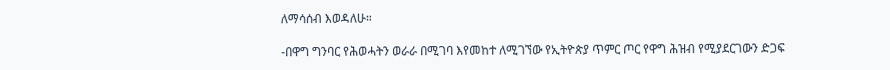ለማሳሰብ እወዳለሁ።

-በዋግ ግንባር የሕወሓትን ወራራ በሚገባ እየመከተ ለሚገኘው የኢትዮጵያ ጥምር ጦር የዋግ ሕዝብ የሚያደርገውን ድጋፍ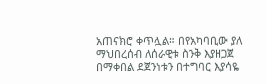አጠናክሮ ቀጥሏል። በየአካባቢው ያለ ማህበረሰብ ለሰራዊቱ ስንቅ እያዘጋጀ በማቀበል ደጀንነቱን በተግባር እያሳዬ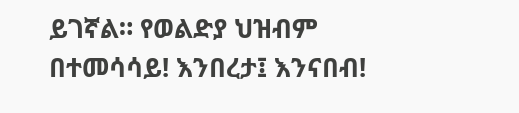ይገኛል። የወልድያ ህዝብም በተመሳሳይ! እንበረታ፤ እንናበብ!